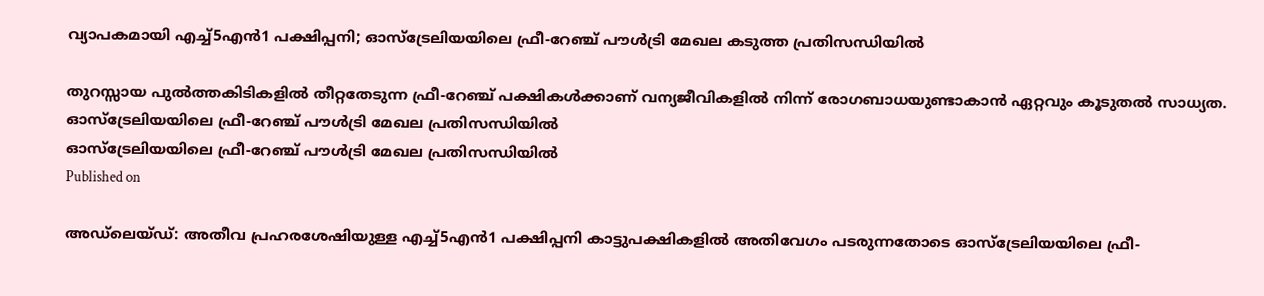വ്യാപകമായി എച്ച്5എൻ1 പക്ഷിപ്പനി; ഓസ്‌ട്രേലിയയിലെ ഫ്രീ-റേഞ്ച് പൗൾട്രി മേഖല കടുത്ത പ്രതിസന്ധിയിൽ

തുറസ്സായ പുൽത്തകിടികളിൽ തീറ്റതേടുന്ന ഫ്രീ-റേഞ്ച് പക്ഷികൾക്കാണ് വന്യജീവികളിൽ നിന്ന് രോഗബാധയുണ്ടാകാൻ ഏറ്റവും കൂടുതൽ സാധ്യത.
ഓസ്‌ട്രേലിയയിലെ ഫ്രീ-റേഞ്ച് പൗൾട്രി മേഖല പ്രതിസന്ധിയിൽ
ഓസ്‌ട്രേലിയയിലെ ഫ്രീ-റേഞ്ച് പൗൾട്രി മേഖല പ്രതിസന്ധിയിൽ
Published on

അഡ്‌ലെയ്ഡ്: അതീവ പ്രഹരശേഷിയുള്ള എച്ച്5എൻ1 പക്ഷിപ്പനി കാട്ടുപക്ഷികളിൽ അതിവേഗം പടരുന്നതോടെ ഓസ്‌ട്രേലിയയിലെ ഫ്രീ-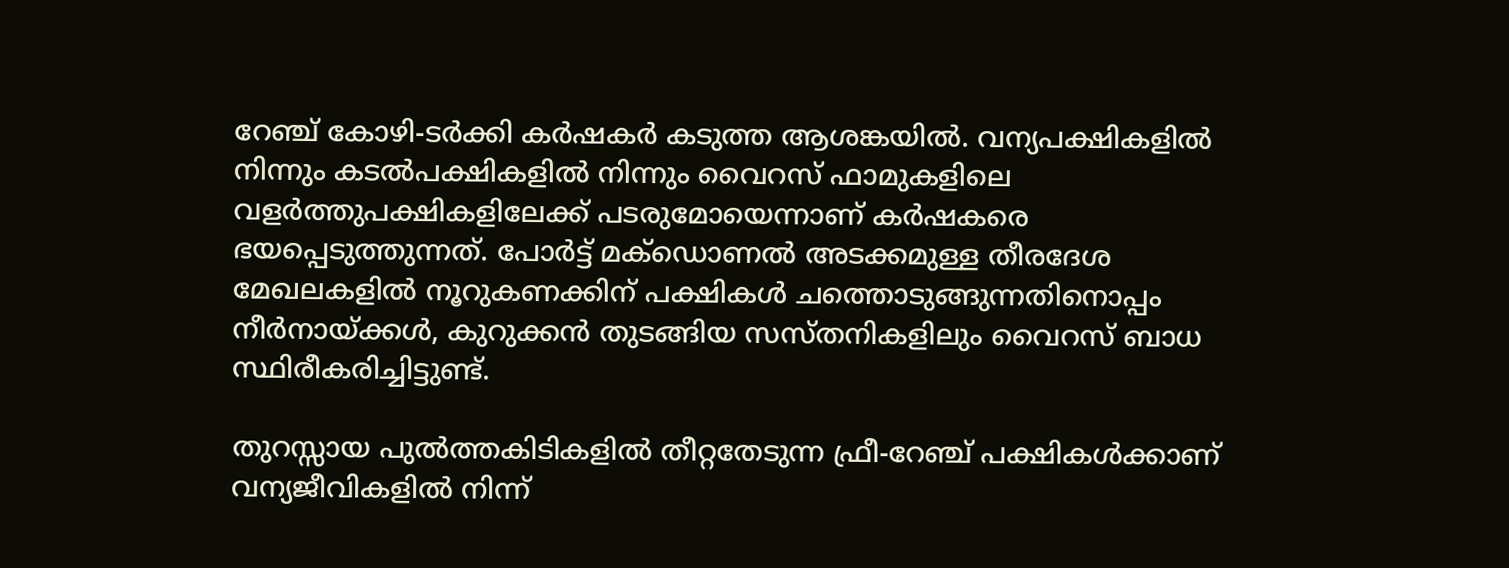റേഞ്ച് കോഴി-ടർക്കി കർഷകർ കടുത്ത ആശങ്കയിൽ. വന്യപക്ഷികളിൽ നിന്നും കടൽപക്ഷികളിൽ നിന്നും വൈറസ് ഫാമുകളിലെ വളർത്തുപക്ഷികളിലേക്ക് പടരുമോയെന്നാണ് കർഷകരെ ഭയപ്പെടുത്തുന്നത്. പോർട്ട് മക്‌ഡൊണൽ അടക്കമുള്ള തീരദേശ മേഖലകളിൽ നൂറുകണക്കിന് പക്ഷികൾ ചത്തൊടുങ്ങുന്നതിനൊപ്പം നീർനായ്ക്കൾ, കുറുക്കൻ തുടങ്ങിയ സസ്തനികളിലും വൈറസ് ബാധ സ്ഥിരീകരിച്ചിട്ടുണ്ട്.

തുറസ്സായ പുൽത്തകിടികളിൽ തീറ്റതേടുന്ന ഫ്രീ-റേഞ്ച് പക്ഷികൾക്കാണ് വന്യജീവികളിൽ നിന്ന്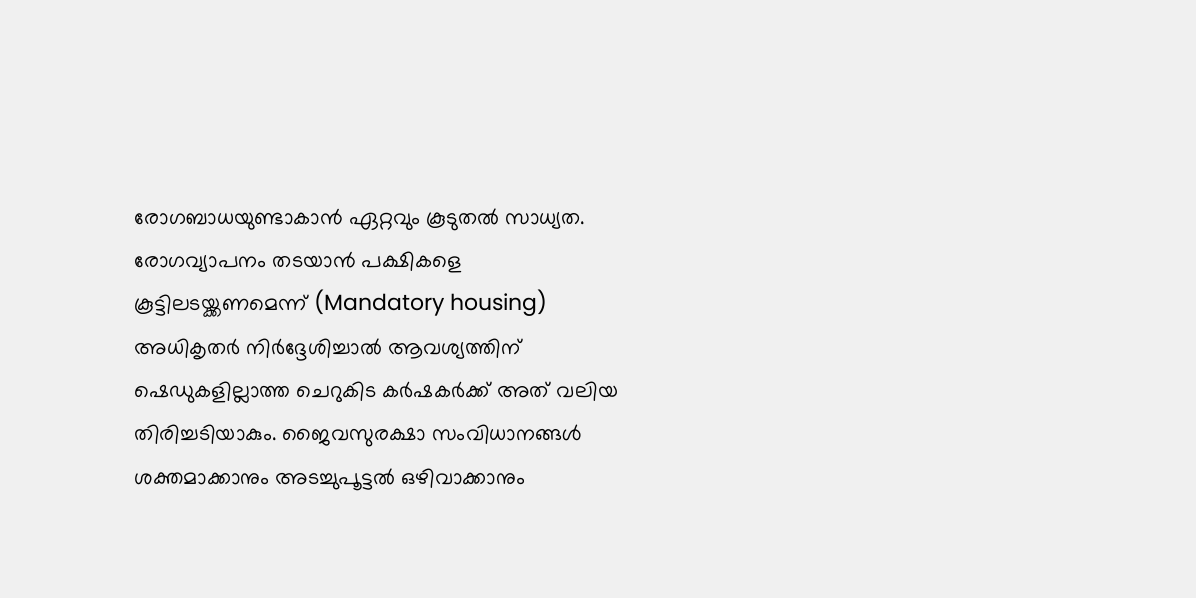രോഗബാധയുണ്ടാകാൻ ഏറ്റവും കൂടുതൽ സാധ്യത. രോഗവ്യാപനം തടയാൻ പക്ഷികളെ കൂട്ടിലടയ്ക്കണമെന്ന് (Mandatory housing) അധികൃതർ നിർദ്ദേശിച്ചാൽ ആവശ്യത്തിന് ഷെഡുകളില്ലാത്ത ചെറുകിട കർഷകർക്ക് അത് വലിയ തിരിച്ചടിയാകും. ജൈവസുരക്ഷാ സംവിധാനങ്ങൾ ശക്തമാക്കാനും അടച്ചുപൂട്ടൽ ഒഴിവാക്കാനും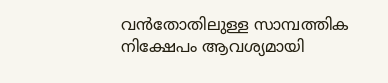വൻതോതിലുള്ള സാമ്പത്തിക നിക്ഷേപം ആവശ്യമായി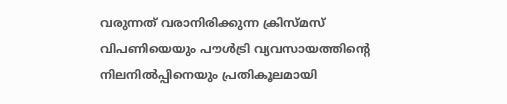വരുന്നത് വരാനിരിക്കുന്ന ക്രിസ്മസ് വിപണിയെയും പൗൾട്രി വ്യവസായത്തിന്റെ നിലനിൽപ്പിനെയും പ്രതികൂലമായി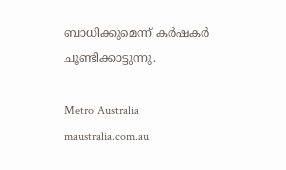ബാധിക്കുമെന്ന് കർഷകർ ചൂണ്ടിക്കാട്ടുന്നു.

Metro Australia
maustralia.com.au